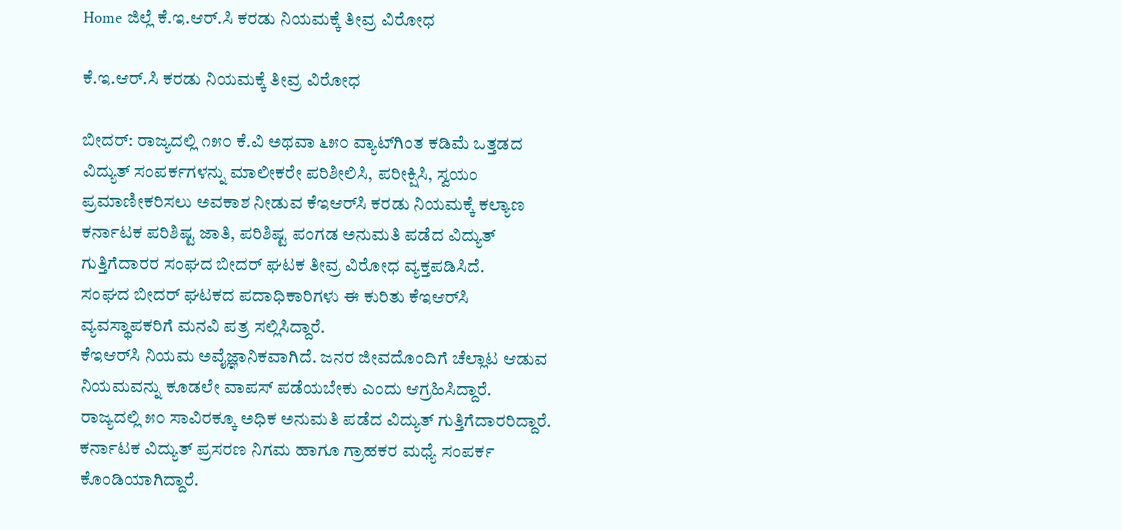Home ಜಿಲ್ಲೆ ಕೆ.ಇ.ಆರ್.ಸಿ ಕರಡು ನಿಯಮಕ್ಕೆ ತೀವ್ರ ವಿರೋಧ

ಕೆ.ಇ.ಆರ್.ಸಿ ಕರಡು ನಿಯಮಕ್ಕೆ ತೀವ್ರ ವಿರೋಧ

ಬೀದರ್: ರಾಜ್ಯದಲ್ಲಿ ೧೫೦ ಕೆ.ವಿ ಅಥವಾ ೬೫೦ ವ್ಯಾಟ್‌ಗಿಂತ ಕಡಿಮೆ ಒತ್ತಡದ ವಿದ್ಯುತ್ ಸಂಪರ್ಕಗಳನ್ನು ಮಾಲೀಕರೇ ಪರಿಶೀಲಿಸಿ, ಪರೀಕ್ಷಿಸಿ, ಸ್ವಯಂ ಪ್ರಮಾಣೀಕರಿಸಲು ಅವಕಾಶ ನೀಡುವ ಕೆಇಆರ್‌ಸಿ ಕರಡು ನಿಯಮಕ್ಕೆ ಕಲ್ಯಾಣ ಕರ್ನಾಟಕ ಪರಿಶಿಷ್ಟ ಜಾತಿ, ಪರಿಶಿಷ್ಟ ಪಂಗಡ ಅನುಮತಿ ಪಡೆದ ವಿದ್ಯುತ್ ಗುತ್ತಿಗೆದಾರರ ಸಂಘದ ಬೀದರ್ ಘಟಕ ತೀವ್ರ ವಿರೋಧ ವ್ಯಕ್ತಪಡಿಸಿದೆ.
ಸಂಘದ ಬೀದರ್ ಘಟಕದ ಪದಾಧಿಕಾರಿಗಳು ಈ ಕುರಿತು ಕೆಇಆರ್‌ಸಿ ವ್ಯವಸ್ಥಾಪಕರಿಗೆ ಮನವಿ ಪತ್ರ ಸಲ್ಲಿಸಿದ್ದಾರೆ.
ಕೆಇಆರ್‌ಸಿ ನಿಯಮ ಅವೈಜ್ಞಾನಿಕವಾಗಿದೆ. ಜನರ ಜೀವದೊಂದಿಗೆ ಚೆಲ್ಲಾಟ ಆಡುವ ನಿಯಮವನ್ನು ಕೂಡಲೇ ವಾಪಸ್ ಪಡೆಯಬೇಕು ಎಂದು ಆಗ್ರಹಿಸಿದ್ದಾರೆ.
ರಾಜ್ಯದಲ್ಲಿ ೫೦ ಸಾವಿರಕ್ಕೂ ಅಧಿಕ ಅನುಮತಿ ಪಡೆದ ವಿದ್ಯುತ್ ಗುತ್ತಿಗೆದಾರರಿದ್ದಾರೆ. ಕರ್ನಾಟಕ ವಿದ್ಯುತ್ ಪ್ರಸರಣ ನಿಗಮ ಹಾಗೂ ಗ್ರಾಹಕರ ಮಧ್ಯೆ ಸಂಪರ್ಕ ಕೊಂಡಿಯಾಗಿದ್ದಾರೆ.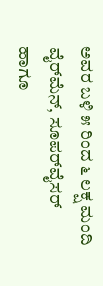ಅವರ ಬಳಿ ೫ ರಿಂದ ೬ ಲಕ್ಷ ಮಂದಿ ವೈರ್‌ಮೆನ್, ಸೂಪರ್‌ವೈಸರ್ ಹಾಗೂ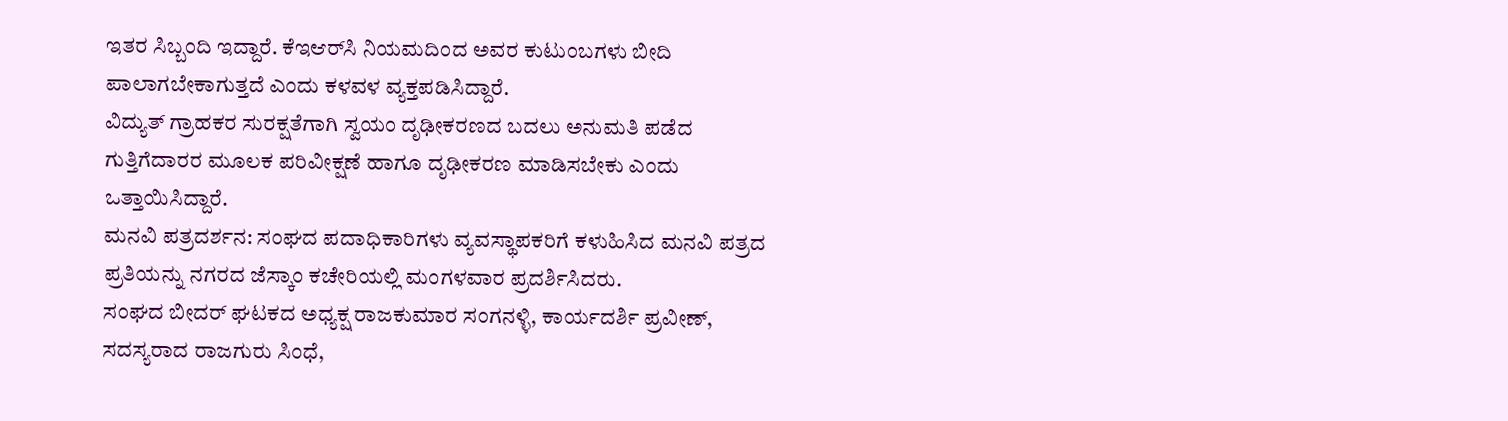ಇತರ ಸಿಬ್ಬಂದಿ ಇದ್ದಾರೆ. ಕೆಇಆರ್‌ಸಿ ನಿಯಮದಿಂದ ಅವರ ಕುಟುಂಬಗಳು ಬೀದಿ ಪಾಲಾಗಬೇಕಾಗುತ್ತದೆ ಎಂದು ಕಳವಳ ವ್ಯಕ್ತಪಡಿಸಿದ್ದಾರೆ.
ವಿದ್ಯುತ್ ಗ್ರಾಹಕರ ಸುರಕ್ಷತೆಗಾಗಿ ಸ್ವಯಂ ದೃಢೀಕರಣದ ಬದಲು ಅನುಮತಿ ಪಡೆದ ಗುತ್ತಿಗೆದಾರರ ಮೂಲಕ ಪರಿವೀಕ್ಷಣೆ ಹಾಗೂ ದೃಢೀಕರಣ ಮಾಡಿಸಬೇಕು ಎಂದು ಒತ್ತಾಯಿಸಿದ್ದಾರೆ.
ಮನವಿ ಪತ್ರದರ್ಶನ: ಸಂಘದ ಪದಾಧಿಕಾರಿಗಳು ವ್ಯವಸ್ಥಾಪಕರಿಗೆ ಕಳುಹಿಸಿದ ಮನವಿ ಪತ್ರದ ಪ್ರತಿಯನ್ನು ನಗರದ ಜೆಸ್ಕಾಂ ಕಚೇರಿಯಲ್ಲಿ ಮಂಗಳವಾರ ಪ್ರದರ್ಶಿಸಿದರು.
ಸಂಘದ ಬೀದರ್ ಘಟಕದ ಅಧ್ಯಕ್ಷ ರಾಜಕುಮಾರ ಸಂಗನಳ್ಳಿ, ಕಾರ್ಯದರ್ಶಿ ಪ್ರವೀಣ್, ಸದಸ್ಯರಾದ ರಾಜಗುರು ಸಿಂಧೆ,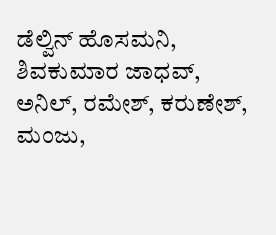ಡೆಲ್ವಿನ್ ಹೊಸಮನಿ, ಶಿವಕುಮಾರ ಜಾಧವ್, ಅನಿಲ್, ರಮೇಶ್, ಕರುಣೇಶ್, ಮಂಜು,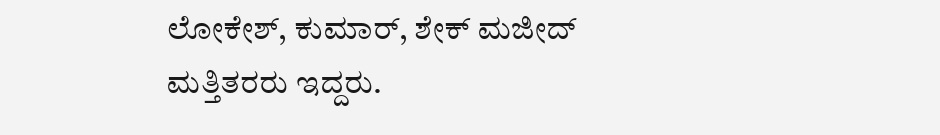ಲೋಕೇಶ್, ಕುಮಾರ್, ಶೇಕ್ ಮಜೀದ್ ಮತ್ತಿತರರು ಇದ್ದರು.